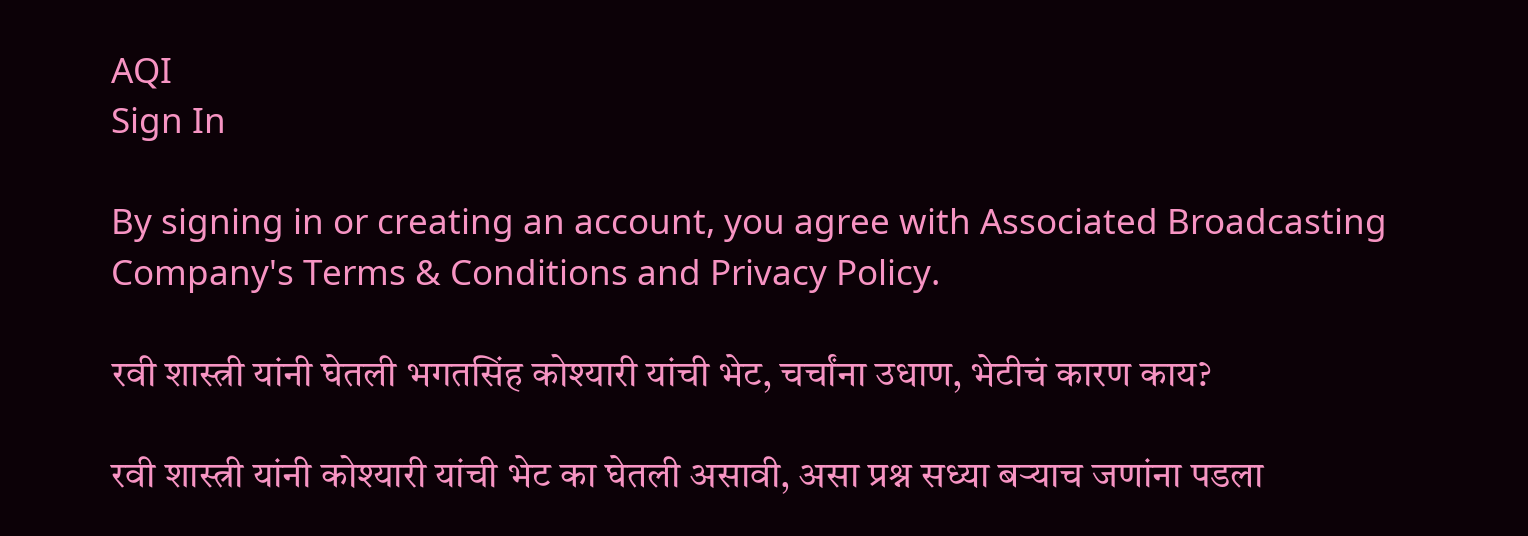AQI
Sign In

By signing in or creating an account, you agree with Associated Broadcasting Company's Terms & Conditions and Privacy Policy.

रवी शास्त्री यांनी घेतली भगतसिंह कोश्यारी यांची भेट, चर्चांना उधाण, भेटीचं कारण काय?

रवी शास्त्री यांनी कोश्यारी यांची भेट का घेतली असावी, असा प्रश्न सध्या बऱ्याच जणांना पडला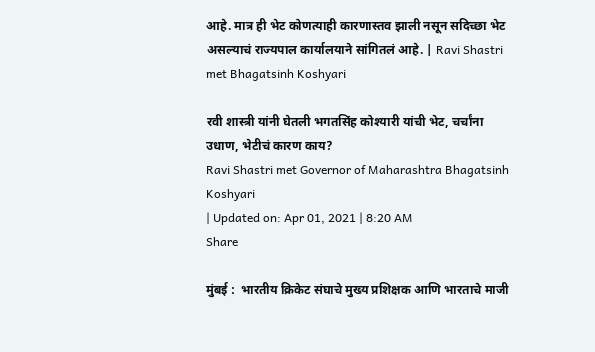आहे. मात्र ही भेट कोणत्याही कारणास्तव झाली नसून सदिच्छा भेट असल्याचं राज्यपाल कार्यालयाने सांगितलं आहे. | Ravi Shastri met Bhagatsinh Koshyari

रवी शास्त्री यांनी घेतली भगतसिंह कोश्यारी यांची भेट, चर्चांना उधाण, भेटीचं कारण काय?
Ravi Shastri met Governor of Maharashtra Bhagatsinh Koshyari
| Updated on: Apr 01, 2021 | 8:20 AM
Share

मुंबई :  भारतीय क्रिकेट संघाचे मुख्य प्रशिक्षक आणि भारताचे माजी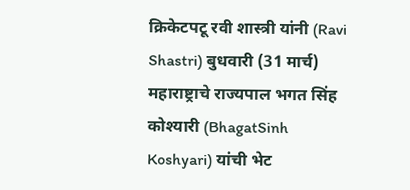क्रिकेटपटू रवी शास्त्री यांनी (Ravi Shastri) बुधवारी (31 मार्च) महाराष्ट्राचे राज्यपाल भगत सिंह कोश्यारी (BhagatSinh Koshyari) यांची भेट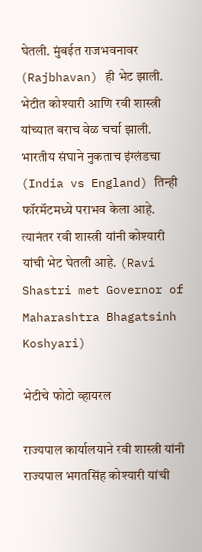घेतली. मुंबईत राजभवनावर (Rajbhavan) ही भेट झाली. भेटीत कोश्यारी आणि रवी शास्त्री यांच्यात बराच वेळ चर्चा झाली. भारतीय संघाने नुकताच इंग्लंडचा (India vs England) तिन्ही फॉरमॅटमध्ये पराभव केला आहे. त्यानंतर रवी शास्त्री यांनी कोश्यारी यांची भेट घेतली आहे. (Ravi Shastri met Governor of Maharashtra Bhagatsinh Koshyari)

भेटीचे फोटो व्हायरल

राज्यपाल कार्यालयाने रवी शास्त्री यांनी राज्यपाल भगतसिंह कोश्यारी यांची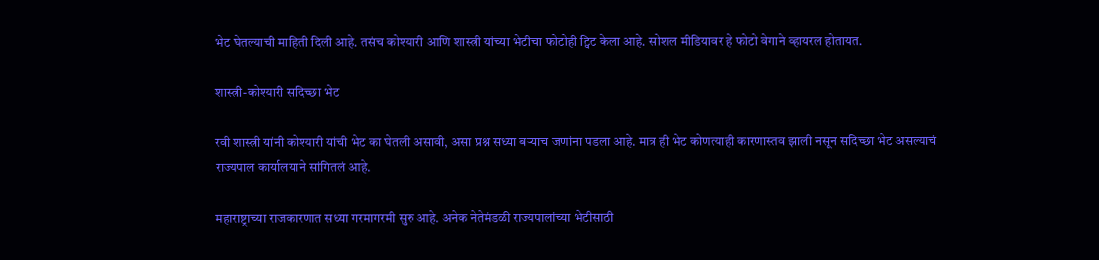भेट घेतल्याची माहिती दिली आहे. तसंच कोश्यारी आणि शास्त्री यांच्या भेटीचा फोटोही ट्विट केला आहे. सोशल मीडियावर हे फोटो वेगाने व्हायरल होतायत.

शास्त्री-कोश्यारी सदिच्छा भेट

रवी शास्त्री यांनी कोश्यारी यांची भेट का घेतली असावी, असा प्रश्न सध्या बऱ्याच जणांना पडला आहे. मात्र ही भेट कोणत्याही कारणास्तव झाली नसून सदिच्छा भेट असल्याचं राज्यपाल कार्यालयाने सांगितलं आहे.

महाराष्ट्राच्या राजकारणात सध्या गरमागरमी सुरु आहे. अनेक नेतेमंडळी राज्यपालांच्या भेटीसाठी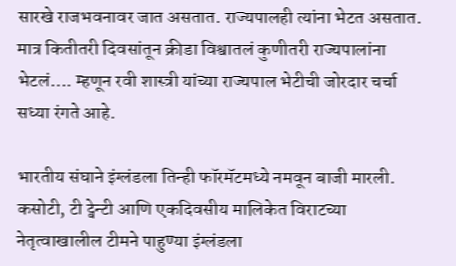सारखे राजभवनावर जात असतात. राज्यपालही त्यांना भेटत असतात. मात्र कितीतरी दिवसांतून क्रीडा विश्वातलं कुणीतरी राज्यपालांना भेटलं…. म्हणून रवी शास्त्री यांच्या राज्यपाल भेटीची जोरदार चर्चा सध्या रंगते आहे.

भारतीय संघाने इंग्लंडला तिन्ही फॉरमॅटमध्ये नमवून बाजी मारली. कसोटी, टी ट्वेन्टी आणि एकदिवसीय मालिकेत विराटच्या नेतृत्वाखालील टीमने पाहुण्या इंग्लंडला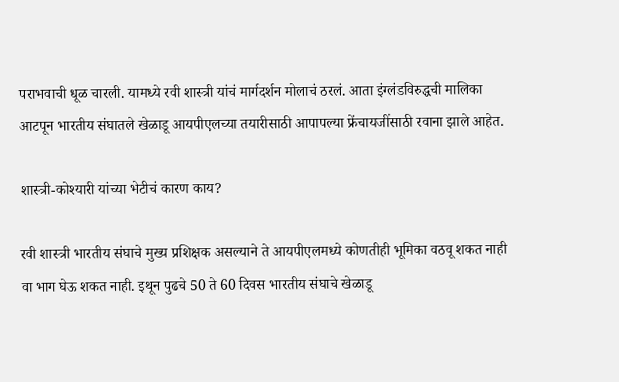पराभवाची धूळ चारली. यामध्ये रवी शास्त्री यांचं मार्गदर्शन मोलाचं ठरलं. आता इंग्लंडविरुद्धची मालिका आटपून भारतीय संघातले खेळाडू आयपीएलच्या तयारीसाठी आपापल्या फ्रेंचायजींसाठी रवाना झाले आहेत.

शास्त्री-कोश्यारी यांच्या भेटीचं कारण काय?

रवी शास्त्री भारतीय संघाचे मुख्य प्रशिक्षक असल्याने ते आयपीएलमध्ये कोणतीही भूमिका वठवू शकत नाही वा भाग घेऊ शकत नाही. इथून पुढचे 50 ते 60 दिवस भारतीय संघाचे खेळाडू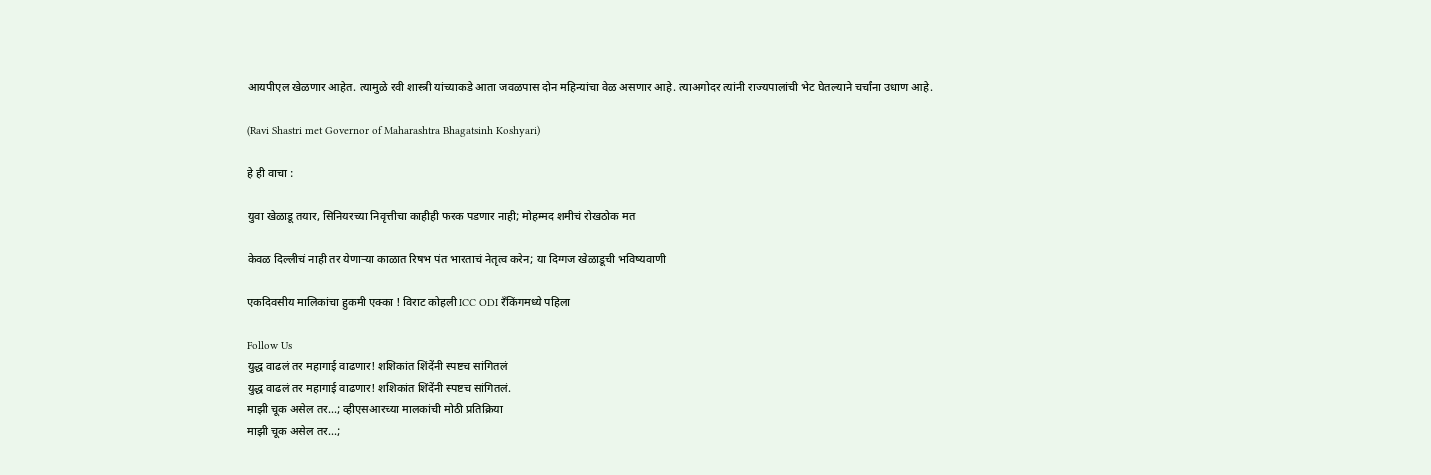आयपीएल खेळणार आहेत. त्यामुळे रवी शास्त्री यांच्याकडे आता जवळपास दोन महिन्यांचा वेळ असणार आहे. त्याअगोदर त्यांनी राज्यपालांची भेट घेतल्याने चर्चांना उधाण आहे.

(Ravi Shastri met Governor of Maharashtra Bhagatsinh Koshyari)

हे ही वाचा :

युवा खेळाडू तयार, सिनियरच्या निवृत्तीचा काहीही फरक पडणार नाही; मोहम्मद शमीचं रोखठोक मत

केवळ दिल्लीचं नाही तर येणाऱ्या काळात रिषभ पंत भारताचं नेतृत्व करेन; या दिग्गज खेळाडूची भविष्यवाणी

एकदिवसीय मालिकांचा हुकमी एक्का ! विराट कोहली ICC ODI रँकिंगमध्ये पहिला

Follow Us
युद्ध वाढलं तर महागाई वाढणार! शशिकांत शिंदेंनी स्पष्टच सांगितलं
युद्ध वाढलं तर महागाई वाढणार! शशिकांत शिंदेंनी स्पष्टच सांगितलं.
माझी चूक असेल तर...; व्हीएसआरच्या मालकांची मोठी प्रतिक्रिया
माझी चूक असेल तर...;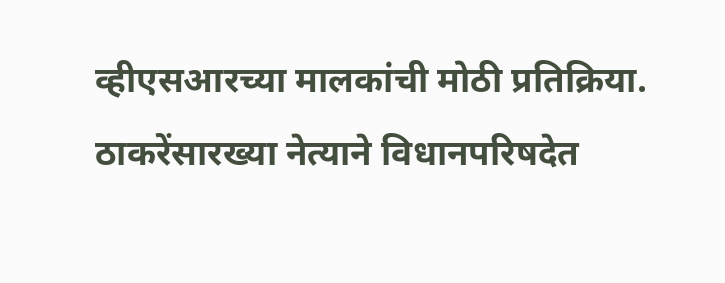व्हीएसआरच्या मालकांची मोठी प्रतिक्रिया.
ठाकरेंसारख्या नेत्याने विधानपरिषदेत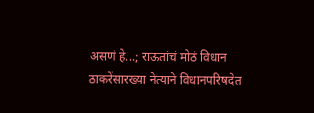असणं हे...; राऊतांचं मोठं विधान
ठाकरेंसारख्या नेत्याने विधानपरिषदेत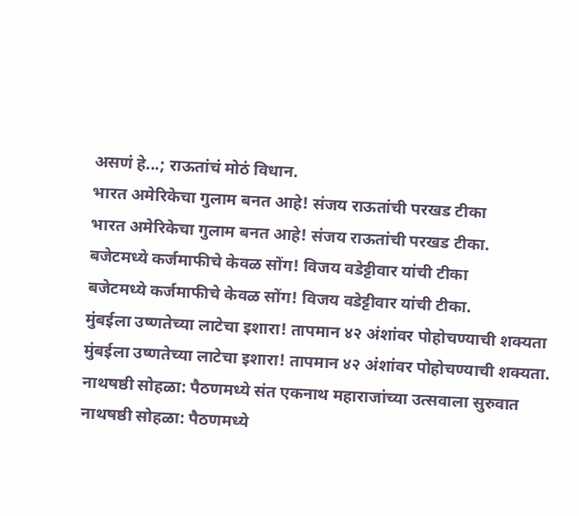असणं हे...; राऊतांचं मोठं विधान.
भारत अमेरिकेचा गुलाम बनत आहे! संजय राऊतांची परखड टीका
भारत अमेरिकेचा गुलाम बनत आहे! संजय राऊतांची परखड टीका.
बजेटमध्ये कर्जमाफीचे केवळ सोंग! विजय वडेट्टीवार यांची टीका
बजेटमध्ये कर्जमाफीचे केवळ सोंग! विजय वडेट्टीवार यांची टीका.
मुंबईला उष्णतेच्या लाटेचा इशारा! तापमान ४२ अंशांवर पोहोचण्याची शक्यता
मुंबईला उष्णतेच्या लाटेचा इशारा! तापमान ४२ अंशांवर पोहोचण्याची शक्यता.
नाथषष्ठी सोहळा: पैठणमध्ये संत एकनाथ महाराजांच्या उत्सवाला सुरुवात
नाथषष्ठी सोहळा: पैठणमध्ये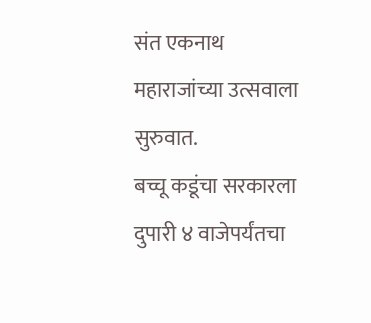संत एकनाथ महाराजांच्या उत्सवाला सुरुवात.
बच्चू कडूंचा सरकारला दुपारी ४ वाजेपर्यंतचा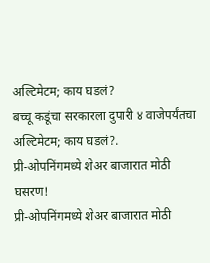अल्टिमेटम; काय घडलं?
बच्चू कडूंचा सरकारला दुपारी ४ वाजेपर्यंतचा अल्टिमेटम; काय घडलं?.
प्री-ओपनिंगमध्ये शेअर बाजारात मोठी घसरण!
प्री-ओपनिंगमध्ये शेअर बाजारात मोठी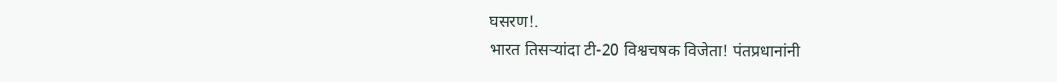घसरण!.
भारत तिसऱ्यांदा टी-20 विश्वचषक विजेता! पंतप्रधानांनी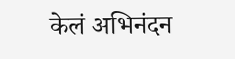केलं अभिनंदन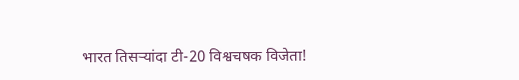भारत तिसऱ्यांदा टी-20 विश्वचषक विजेता!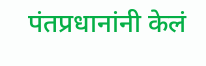पंतप्रधानांनी केलं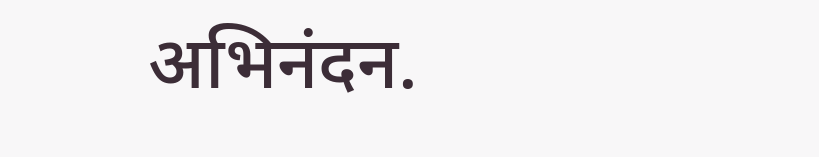अभिनंदन.